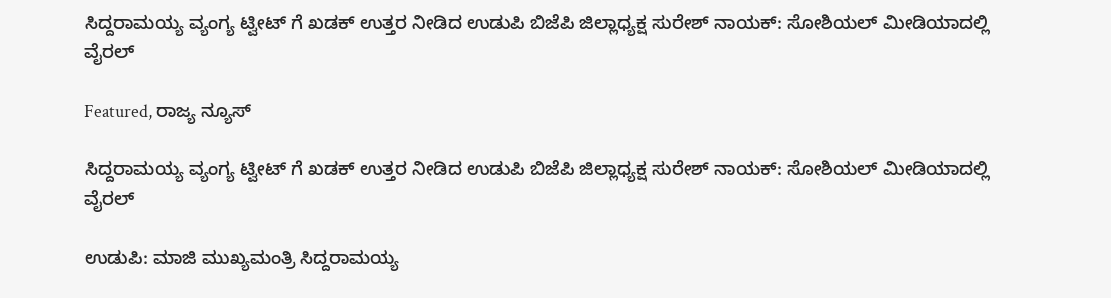ಸಿದ್ದರಾಮಯ್ಯ ವ್ಯಂಗ್ಯ ಟ್ವೀಟ್ ಗೆ ಖಡಕ್ ಉತ್ತರ ನೀಡಿದ ಉಡುಪಿ ಬಿಜೆಪಿ ಜಿಲ್ಲಾಧ್ಯಕ್ಷ ಸುರೇಶ್ ನಾಯಕ್: ಸೋಶಿಯಲ್ ಮೀಡಿಯಾದಲ್ಲಿ ವೈರಲ್

Featured, ರಾಜ್ಯ ನ್ಯೂಸ್

ಸಿದ್ದರಾಮಯ್ಯ ವ್ಯಂಗ್ಯ ಟ್ವೀಟ್ ಗೆ ಖಡಕ್ ಉತ್ತರ ನೀಡಿದ ಉಡುಪಿ ಬಿಜೆಪಿ ಜಿಲ್ಲಾಧ್ಯಕ್ಷ ಸುರೇಶ್ ನಾಯಕ್: ಸೋಶಿಯಲ್ ಮೀಡಿಯಾದಲ್ಲಿ ವೈರಲ್

ಉಡುಪಿ: ಮಾಜಿ‌ ಮುಖ್ಯಮಂತ್ರಿ ಸಿದ್ದರಾಮಯ್ಯ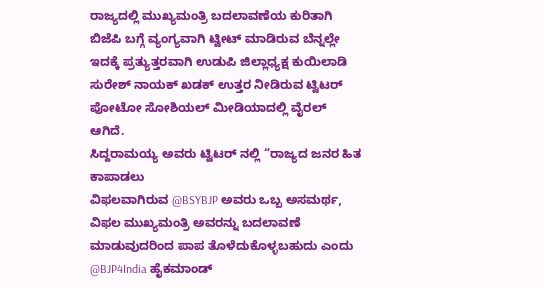ರಾಜ್ಯದಲ್ಲಿ ಮುಖ್ಯಮಂತ್ರಿ ಬದಲಾವಣೆಯ ಕುರಿತಾಗಿ ಬಿಜೆಪಿ ಬಗ್ಗೆ ವ್ಯಂಗ್ಯವಾಗಿ ಟ್ವೀಟ್ ಮಾಡಿರುವ ಬೆನ್ನಲ್ಲೇ ಇದಕ್ಕೆ ಪ್ರತ್ಯುತ್ತರವಾಗಿ ಉಡುಪಿ ಜಿಲ್ಲಾಧ್ಯಕ್ಷ ಕುಯಿಲಾಡಿ ಸುರೇಶ್ ನಾಯಕ್ ಖಡಕ್ ಉತ್ತರ ನೀಡಿರುವ ಟ್ವಿಟರ್ ಪೋಟೋ ಸೋಶಿಯಲ್ ಮೀಡಿಯಾದಲ್ಲಿ ವೈರಲ್ ಆಗಿದೆ.
ಸಿದ್ದರಾಮಯ್ಯ ಅವರು ಟ್ವಿಟರ್ ನಲ್ಲಿ “ರಾಜ್ಯದ ಜನರ ಹಿತ ಕಾಪಾಡಲು
ವಿಫಲವಾಗಿರುವ @BSYBJP ಅವರು ಒಬ್ಬ ಅಸಮರ್ಥ, ವಿಫಲ ಮುಖ್ಯಮಂತ್ರಿ ಅವರನ್ನು ಬದಲಾವಣೆ ಮಾಡುವುದರಿಂದ ಪಾಪ ತೊಳೆದುಕೊಳ್ಳಬಹುದು ಎಂದು @BJP4India ಹೈಕಮಾಂಡ್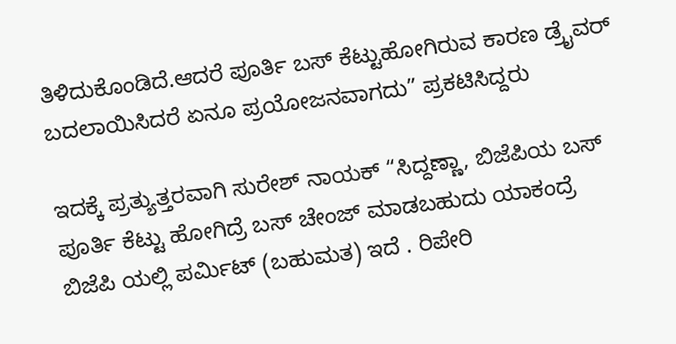ತಿಳಿದುಕೊಂಡಿದೆ.ಆದರೆ ಪೂರ್ತಿ ಬಸ್ ಕೆಟ್ಟುಹೋಗಿರುವ ಕಾರಣ ಡ್ರೈವರ್ ಬದಲಾಯಿಸಿದರೆ ಏನೂ ಪ್ರಯೋಜನವಾಗದು” ಪ್ರಕಟಿಸಿದ್ದರು

ಇದಕ್ಕೆ ಪ್ರತ್ಯುತ್ತರವಾಗಿ ಸುರೇಶ್ ನಾಯಕ್ “ಸಿದ್ದಣ್ಣಾ, ಬಿಜೆಪಿಯ ಬಸ್ ಪೂರ್ತಿ ಕೆಟ್ಟು ಹೋಗಿದ್ರೆ ಬಸ್ ಚೇಂಜ್ ಮಾಡಬಹುದು ಯಾಕಂದ್ರೆ ಬಿಜೆಪಿ ಯಲ್ಲಿ ಪರ್ಮಿಟ್ (ಬಹುಮತ) ಇದೆ . ರಿಪೇರಿ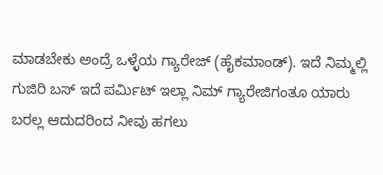ಮಾಡಬೇಕು ಅಂದ್ರೆ ಒಳ್ಳೆಯ ಗ್ಯಾರೇಜ್ (ಹೈಕಮಾಂಡ್). ಇದೆ ನಿಮ್ಮಲ್ಲಿ ಗುಜಿರಿ ಬಸ್ ಇದೆ ಪರ್ಮಿಟ್ ಇಲ್ಲಾ ನಿಮ್ ಗ್ಯಾರೇಜಿಗಂತೂ ಯಾರು ಬರಲ್ಲ ಆದುದರಿಂದ ನೀವು ಹಗಲು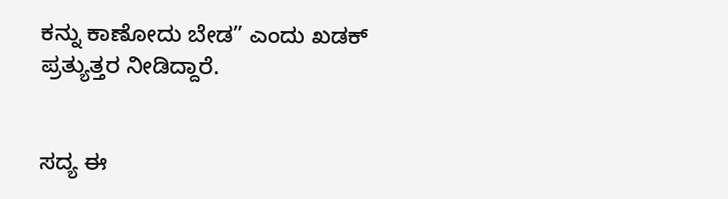ಕನ್ನು ಕಾಣೋದು ಬೇಡ” ಎಂದು ಖಡಕ್ ಪ್ರತ್ಯುತ್ತರ ನೀಡಿದ್ದಾರೆ.


ಸದ್ಯ ಈ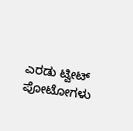ಎರಡು ಟ್ವೀಟ್ ಪೋಟೋಗಳು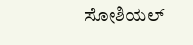ಸೋಶಿಯಲ್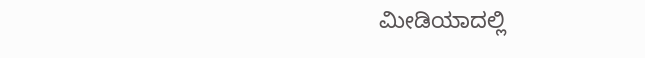ಮೀಡಿಯಾದಲ್ಲಿ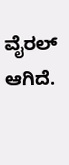ವೈರಲ್ ಆಗಿದೆ.